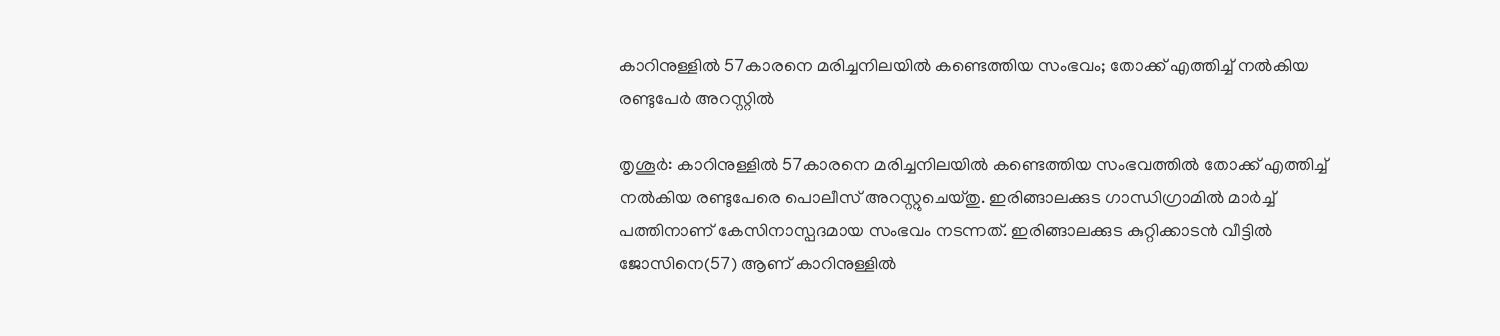കാറിനുള്ളില്‍ 57കാരനെ മരിച്ചനിലയില്‍ കണ്ടെത്തിയ സംഭവം; തോക്ക് എത്തിച്ച് നല്‍കിയ രണ്ടുപേര്‍ അറസ്റ്റില്‍

തൃശൂര്‍: കാറിനുള്ളില്‍ 57കാരനെ മരിച്ചനിലയില്‍ കണ്ടെത്തിയ സംഭവത്തില്‍ തോക്ക് എത്തിച്ച് നല്‍കിയ രണ്ടുപേരെ പൊലീസ് അറസ്റ്റുചെയ്തു. ഇരിങ്ങാലക്കുട ഗാന്ധിഗ്രാമില്‍ മാര്‍ച്ച് പത്തിനാണ് കേസിനാസ്പദമായ സംഭവം നടന്നത്. ഇരിങ്ങാലക്കുട കുറ്റിക്കാടന്‍ വീട്ടില്‍ ജോസിനെ(57) ആണ് കാറിനുള്ളില്‍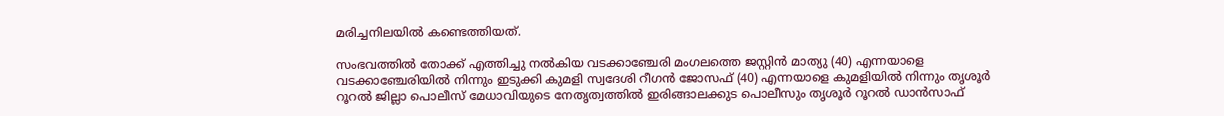മരിച്ചനിലയില്‍ കണ്ടെത്തിയത്.

സംഭവത്തില്‍ തോക്ക് എത്തിച്ചു നല്‍കിയ വടക്കാഞ്ചേരി മംഗലത്തെ ജസ്റ്റിന്‍ മാത്യു (40) എന്നയാളെ വടക്കാഞ്ചേരിയില്‍ നിന്നും ഇടുക്കി കുമളി സ്വദേശി റീഗന്‍ ജോസഫ് (40) എന്നയാളെ കുമളിയില്‍ നിന്നും തൃശൂര്‍ റൂറല്‍ ജില്ലാ പൊലീസ് മേധാവിയുടെ നേതൃത്വത്തില്‍ ഇരിങ്ങാലക്കുട പൊലീസും തൃശൂര്‍ റൂറല്‍ ഡാന്‍സാഫ്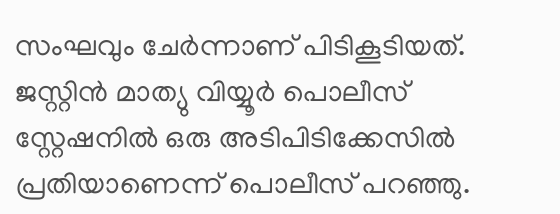സംഘവും ചേര്‍ന്നാണ് പിടികൂടിയത്. ജസ്റ്റിന്‍ മാത്യു വിയ്യൂര്‍ പൊലീസ് സ്റ്റേഷനില്‍ ഒരു അടിപിടിക്കേസില്‍ പ്രതിയാണെന്ന് പൊലീസ് പറഞ്ഞു.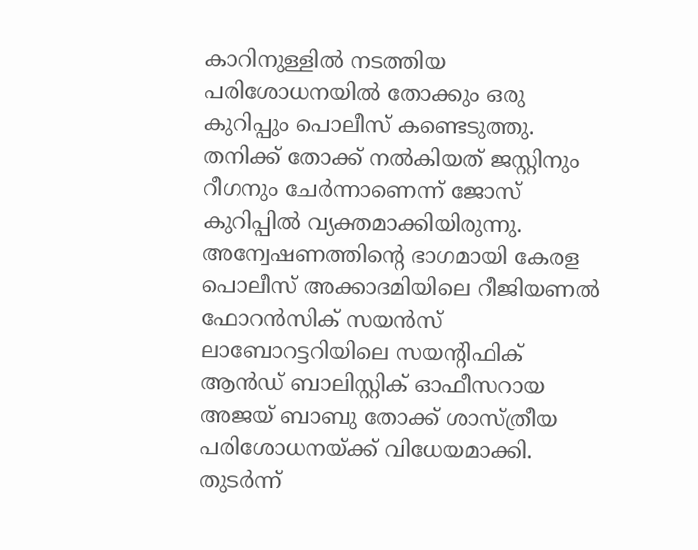കാറിനുള്ളില്‍ നടത്തിയ പരിശോധനയില്‍ തോക്കും ഒരു കുറിപ്പും പൊലീസ് കണ്ടെടുത്തു. തനിക്ക് തോക്ക് നല്‍കിയത് ജസ്റ്റിനും റീഗനും ചേര്‍ന്നാണെന്ന് ജോസ് കുറിപ്പില്‍ വ്യക്തമാക്കിയിരുന്നു. അന്വേഷണത്തിന്റെ ഭാഗമായി കേരള പൊലീസ് അക്കാദമിയിലെ റീജിയണല്‍ ഫോറന്‍സിക് സയന്‍സ് ലാബോറട്ടറിയിലെ സയന്റിഫിക് ആന്‍ഡ് ബാലിസ്റ്റിക് ഓഫീസറായ അജയ് ബാബു തോക്ക് ശാസ്ത്രീയ പരിശോധനയ്ക്ക് വിധേയമാക്കി. തുടര്‍ന്ന്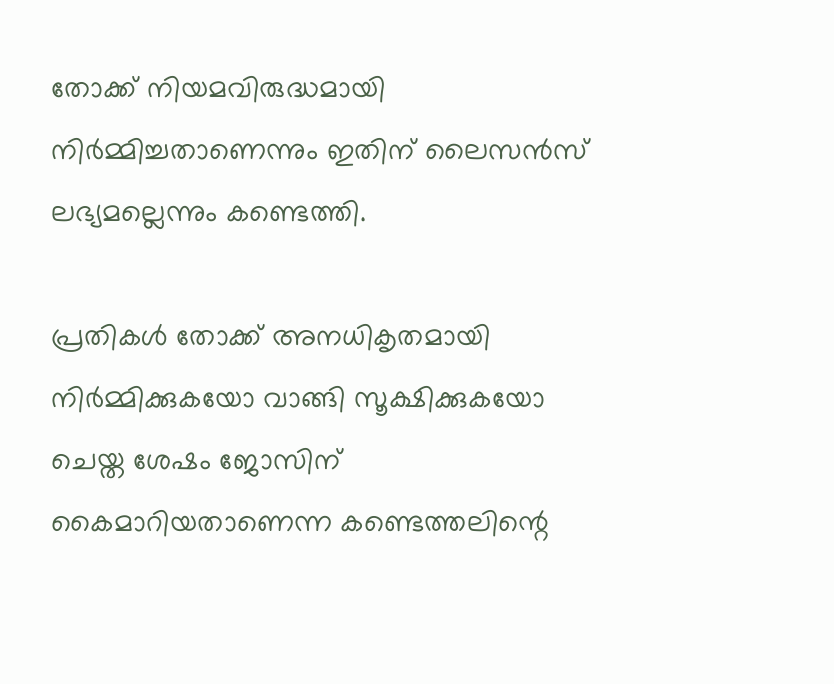തോക്ക് നിയമവിരുദ്ധമായി നിര്‍മ്മിച്ചതാണെന്നും ഇതിന് ലൈസന്‍സ് ലഭ്യമല്ലെന്നും കണ്ടെത്തി.

പ്രതികള്‍ തോക്ക് അനധികൃതമായി നിര്‍മ്മിക്കുകയോ വാങ്ങി സൂക്ഷിക്കുകയോ ചെയ്ത ശേഷം ജോസിന് കൈമാറിയതാണെന്ന കണ്ടെത്തലിന്റെ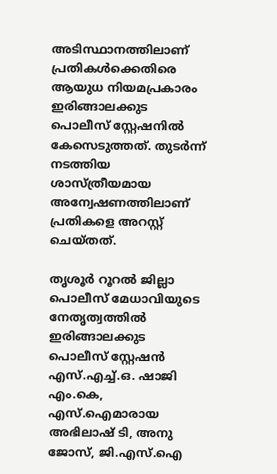അടിസ്ഥാനത്തിലാണ് പ്രതികള്‍ക്കെതിരെ ആയുധ നിയമപ്രകാരം ഇരിങ്ങാലക്കുട പൊലീസ് സ്റ്റേഷനില്‍ കേസെടുത്തത്. തുടര്‍ന്ന് നടത്തിയ ശാസ്ത്രീയമായ അന്വേഷണത്തിലാണ് പ്രതികളെ അറസ്റ്റ് ചെയ്തത്.

തൃശൂര്‍ റൂറല്‍ ജില്ലാ പൊലീസ് മേധാവിയുടെ നേതൃത്വത്തില്‍ ഇരിങ്ങാലക്കുട പൊലീസ് സ്റ്റേഷന്‍ എസ്.എച്ച്.ഒ. ഷാജി എം.കെ, എസ്.ഐമാരായ അഭിലാഷ് ടി, അനു ജോസ്, ജി.എസ്.ഐ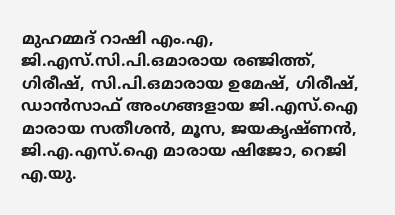മുഹമ്മദ് റാഷി എം.എ, ജി.എസ്.സി.പി.ഒമാരായ രഞ്ജിത്ത്, ഗിരീഷ്, സി.പി.ഒമാരായ ഉമേഷ്, ഗിരീഷ്, ഡാന്‍സാഫ് അംഗങ്ങളായ ജി.എസ്.ഐ മാരായ സതീശന്‍, മൂസ, ജയകൃഷ്ണന്‍, ജി.എ.എസ്.ഐ മാരായ ഷിജോ, റെജി എ.യു.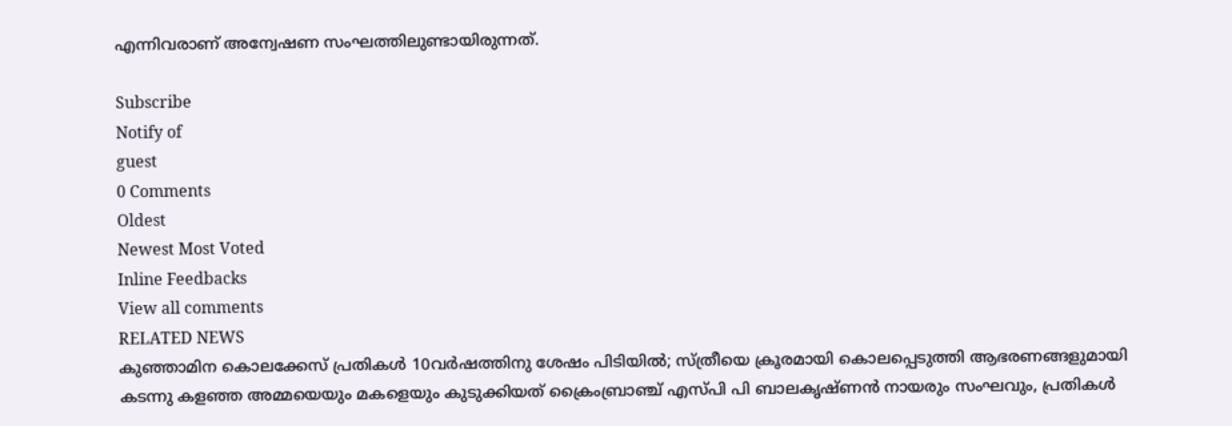എന്നിവരാണ് അന്വേഷണ സംഘത്തിലുണ്ടായിരുന്നത്.

Subscribe
Notify of
guest
0 Comments
Oldest
Newest Most Voted
Inline Feedbacks
View all comments
RELATED NEWS
കുഞ്ഞാമിന കൊലക്കേസ് പ്രതികള്‍ 10വര്‍ഷത്തിനു ശേഷം പിടിയില്‍; സ്ത്രീയെ ക്രൂരമായി കൊലപ്പെടുത്തി ആഭരണങ്ങളുമായി കടന്നു കളഞ്ഞ അമ്മയെയും മകളെയും കുടുക്കിയത് ക്രൈംബ്രാഞ്ച് എസ്പി പി ബാലകൃഷ്ണന്‍ നായരും സംഘവും, പ്രതികൾ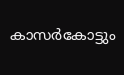കാസര്‍കോട്ടും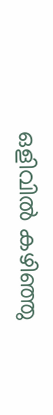ഒളിവിൽ കഴിഞ്ഞു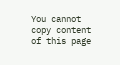You cannot copy content of this page